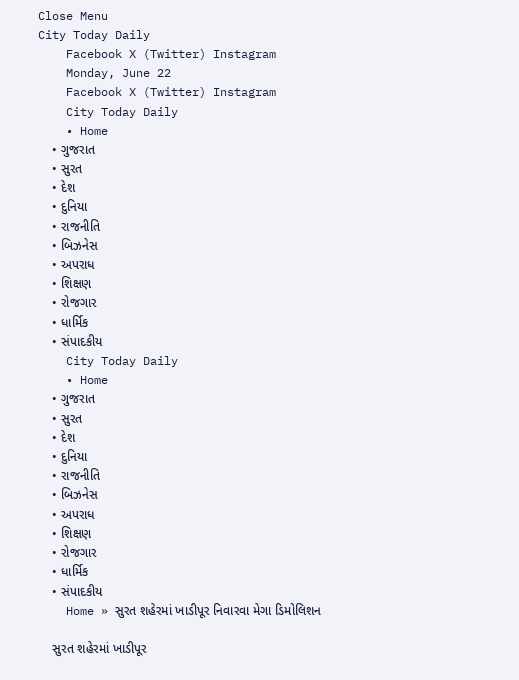Close Menu
City Today Daily
    Facebook X (Twitter) Instagram
    Monday, June 22
    Facebook X (Twitter) Instagram
    City Today Daily
    • Home
    • ગુજરાત
    • સુરત
    • દેશ
    • દુનિયા
    • રાજનીતિ
    • બિઝનેસ
    • અપરાધ
    • શિક્ષણ
    • રોજગાર
    • ધાર્મિક
    • સંપાદકીય
    City Today Daily
    • Home
    • ગુજરાત
    • સુરત
    • દેશ
    • દુનિયા
    • રાજનીતિ
    • બિઝનેસ
    • અપરાધ
    • શિક્ષણ
    • રોજગાર
    • ધાર્મિક
    • સંપાદકીય
    Home » સુરત શહેરમાં ખાડીપૂર નિવારવા મેગા ડિમોલિશન

    સુરત શહેરમાં ખાડીપૂર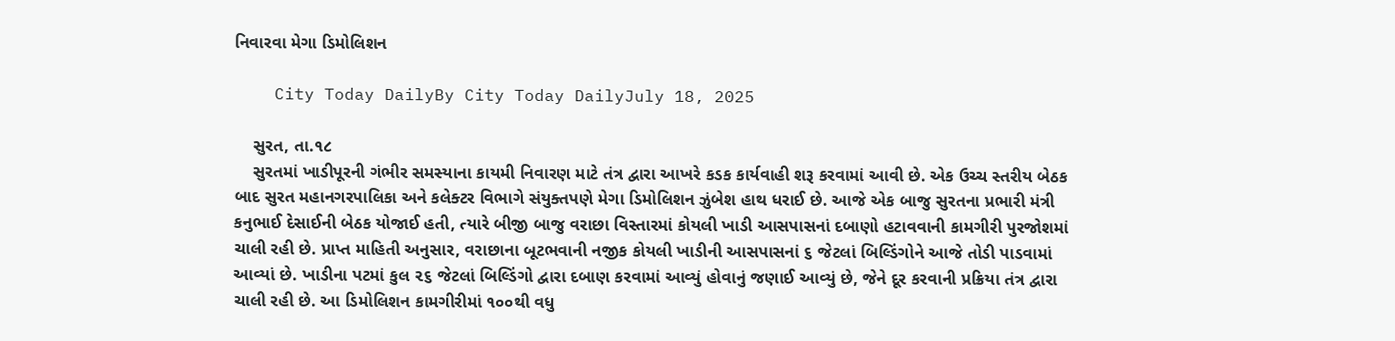નિવારવા મેગા ડિમોલિશન

    City Today DailyBy City Today DailyJuly 18, 2025

    સુરત, તા.૧૮
    સુરતમાં ખાડીપૂરની ગંભીર સમસ્યાના કાયમી નિવારણ માટે તંત્ર દ્વારા આખરે કડક કાર્યવાહી શરૂ કરવામાં આવી છે. એક ઉચ્ચ સ્તરીય બેઠક બાદ સુરત મહાનગરપાલિકા અને કલેક્ટર વિભાગે સંયુક્તપણે મેગા ડિમોલિશન ઝુંબેશ હાથ ધરાઈ છે. આજે એક બાજુ સુરતના પ્રભારી મંત્રી કનુભાઈ દેસાઈની બેઠક યોજાઈ હતી, ત્યારે બીજી બાજુ વરાછા વિસ્તારમાં કોયલી ખાડી આસપાસનાં દબાણો હટાવવાની કામગીરી પુરજોશમાં ચાલી રહી છે. પ્રાપ્ત માહિતી અનુસાર, વરાછાના બૂટભવાની નજીક કોયલી ખાડીની આસપાસનાં ૬ જેટલાં બિલ્ડિંગોને આજે તોડી પાડવામાં આવ્યાં છે. ખાડીના પટમાં કુલ ૨૬ જેટલાં બિલ્ડિંગો દ્વારા દબાણ કરવામાં આવ્યું હોવાનું જણાઈ આવ્યું છે, જેને દૂર કરવાની પ્રક્રિયા તંત્ર દ્વારા ચાલી રહી છે. આ ડિમોલિશન કામગીરીમાં ૧૦૦થી વધુ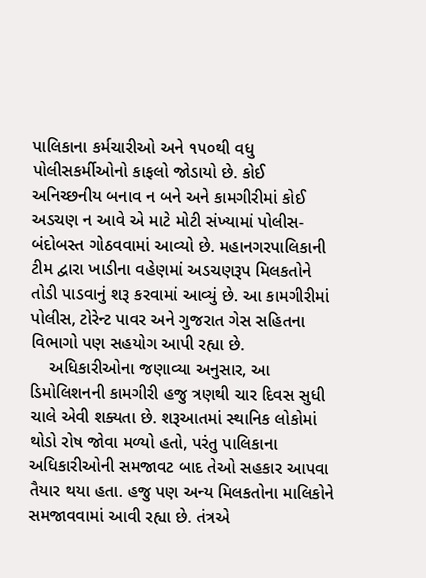પાલિકાના કર્મચારીઓ અને ૧૫૦થી વધુ પોલીસકર્મીઓનો કાફલો જોડાયો છે. કોઈ અનિચ્છનીય બનાવ ન બને અને કામગીરીમાં કોઈ અડચણ ન આવે એ માટે મોટી સંખ્યામાં પોલીસ-બંદોબસ્ત ગોઠવવામાં આવ્યો છે. મહાનગરપાલિકાની ટીમ દ્વારા ખાડીના વહેણમાં અડચણરૂપ મિલકતોને તોડી પાડવાનું શરૂ કરવામાં આવ્યું છે. આ કામગીરીમાં પોલીસ, ટોરેન્ટ પાવર અને ગુજરાત ગેસ સહિતના વિભાગો પણ સહયોગ આપી રહ્યા છે.
    અધિકારીઓના જણાવ્યા અનુસાર, આ ડિમોલિશનની કામગીરી હજુ ત્રણથી ચાર દિવસ સુધી ચાલે એવી શક્યતા છે. શરૂઆતમાં સ્થાનિક લોકોમાં થોડો રોષ જોવા મળ્યો હતો, પરંતુ પાલિકાના અધિકારીઓની સમજાવટ બાદ તેઓ સહકાર આપવા તૈયાર થયા હતા. હજુ પણ અન્ય મિલકતોના માલિકોને સમજાવવામાં આવી રહ્યા છે. તંત્રએ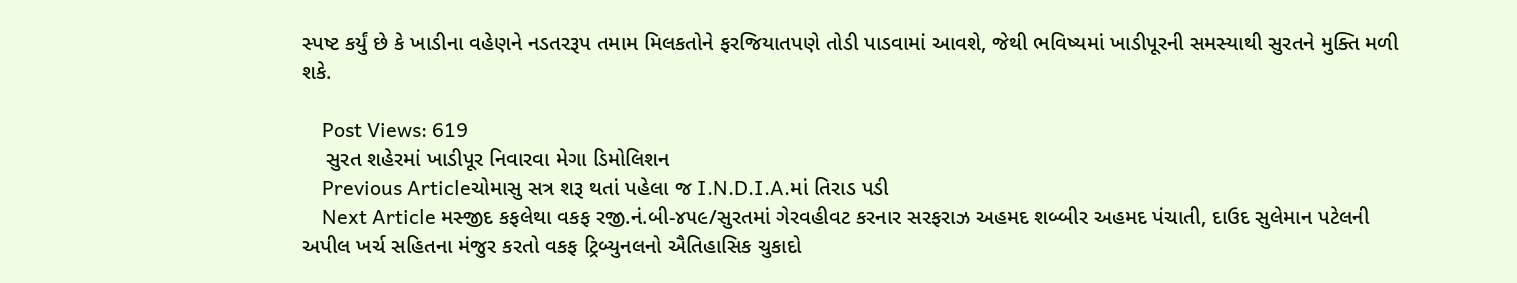સ્પષ્ટ કર્યું છે કે ખાડીના વહેણને નડતરરૂપ તમામ મિલકતોને ફરજિયાતપણે તોડી પાડવામાં આવશે, જેથી ભવિષ્યમાં ખાડીપૂરની સમસ્યાથી સુરતને મુક્તિ મળી શકે.

    Post Views: 619
    સુરત શહેરમાં ખાડીપૂર નિવારવા મેગા ડિમોલિશન
    Previous Articleચોમાસુ સત્ર શરૂ થતાં પહેલા જ I.N.D.I.A.માં તિરાડ પડી
    Next Article મસ્જીદ કફલેથા વકફ રજી.નં.બી-૪૫૯/સુરતમાં ગેરવહીવટ કરનાર સરફરાઝ અહમદ શબ્બીર અહમદ પંચાતી, દાઉદ સુલેમાન પટેલની અપીલ ખર્ચ સહિતના મંજુર કરતો વકફ ટ્રિબ્યુનલનો ઐતિહાસિક ચુકાદો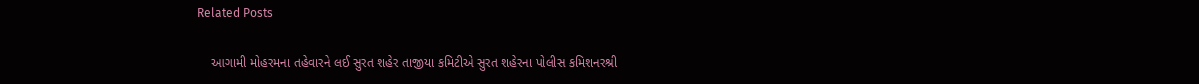Related Posts

    આગામી મોહરમના તહેવારને લઈ સુરત શહેર તાજીયા કમિટીએ સુરત શહેરના પોલીસ કમિશનરશ્રી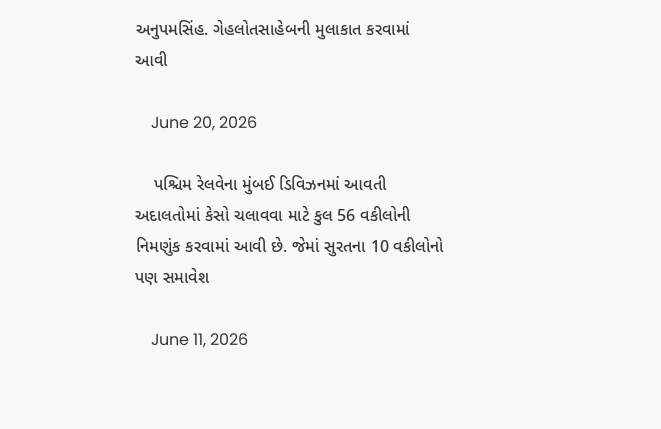અનુપમસિંહ. ગેહલોતસાહેબની મુલાકાત કરવામાં આવી

    June 20, 2026

    પશ્ચિમ રેલવેના મુંબઈ ડિવિઝનમાં આવતી અદાલતોમાં કેસો ચલાવવા માટે કુલ 56 વકીલોની નિમણુંક કરવામાં આવી છે. જેમાં સુરતના 10 વકીલોનો પણ સમાવેશ

    June 11, 2026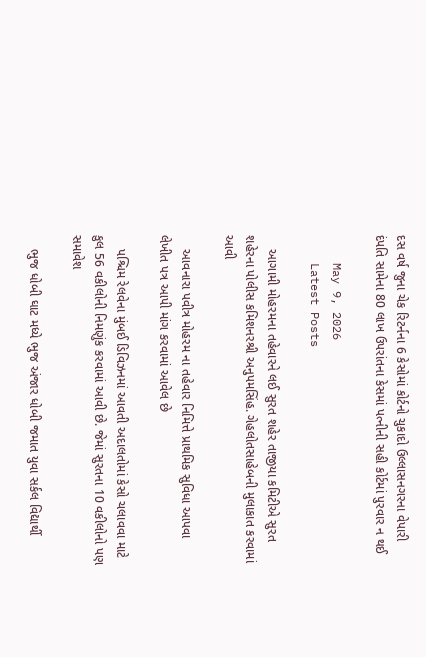દસ વર્ષ જુના ચેક રિટર્નના 6 કેસોમાં કોર્ટનો ચુકાદો ઉલ્લાસનગરના વેપારી દંપતિ સામેના 80 લાખ ઉપરાંતના કેસમાં પત્નીની સહી કોર્ટમાં પુરવાર ન થઈ

    May 9, 2026
    Latest Posts

    આગામી મોહરમના તહેવારને લઈ સુરત શહેર તાજીયા કમિટીએ સુરત શહેરના પોલીસ કમિશનરશ્રી અનુપમસિંહ. ગેહલોતસાહેબની મુલાકાત કરવામાં આવી

    આવનારા પવીત્ર મોહરમ ના તહેવાર નિમિત્તે પ્રાથમિક સુવિધા આપવા લેખીત પત્ર આપી માંગ કરવામાં આવેલ છે

    પશ્ચિમ રેલવેના મુંબઈ ડિવિઝનમાં આવતી અદાલતોમાં કેસો ચલાવવા માટે કુલ 56 વકીલોની નિમણુંક કરવામાં આવી છે. જેમાં સુરતના 10 વકીલોનો પણ સમાવેશ

    ભુજ ધોબી ઘાટ મધ્યે ભુજ અંજાર ધોબી જમાત યુવા સર્કલ વિદ્યાર્થી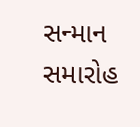સન્માન સમારોહ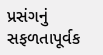પ્રસંગનું સફળતાપૂર્વક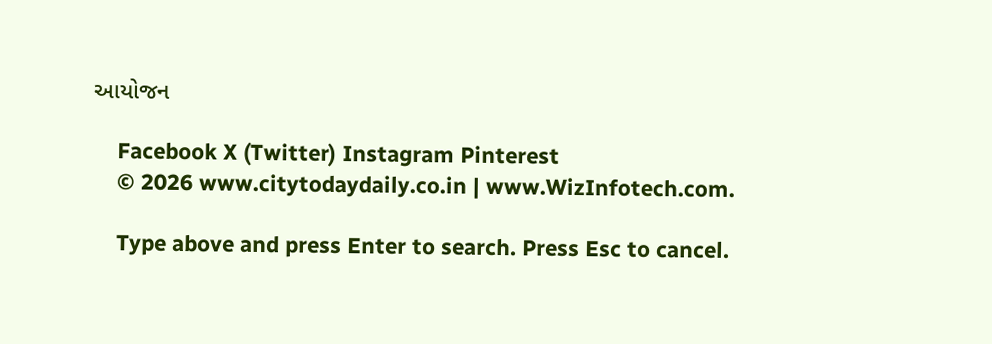આયોજન

    Facebook X (Twitter) Instagram Pinterest
    © 2026 www.citytodaydaily.co.in | www.WizInfotech.com.

    Type above and press Enter to search. Press Esc to cancel.